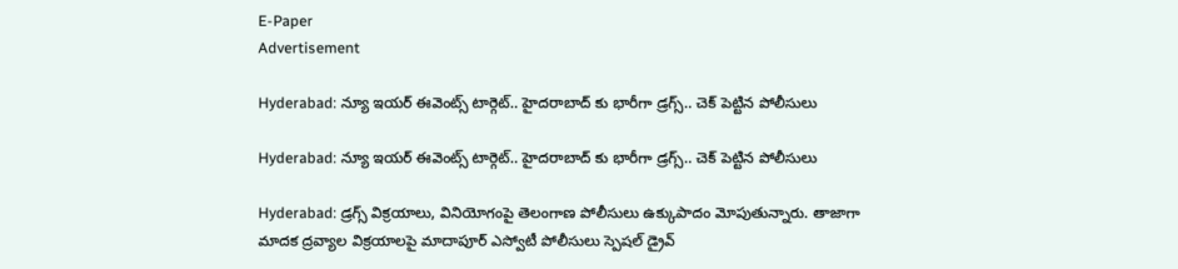E-Paper
Advertisement

Hyderabad: న్యూ ఇయర్ ఈవెంట్స్ టార్గెట్.. హైదరాబాద్ కు భారీగా డ్రగ్స్.. చెక్ పెట్టిన పోలీసులు

Hyderabad: న్యూ ఇయర్ ఈవెంట్స్ టార్గెట్.. హైదరాబాద్ కు భారీగా డ్రగ్స్.. చెక్ పెట్టిన పోలీసులు

Hyderabad: డ్రగ్స్ విక్రయాలు, వినియోగంపై తెలంగాణ పోలీసులు ఉక్కుపాదం మోపుతున్నారు. తాజాగా మాదక ద్రవ్యాల విక్రయాలపై మాదాపూర్ ఎస్వోటీ పోలీసులు స్పెషల్ డ్రైవ్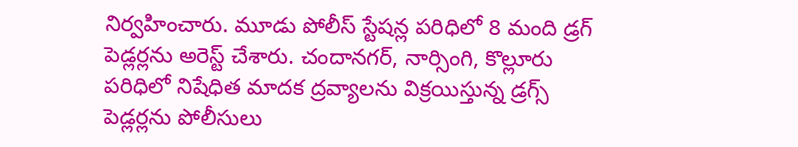నిర్వహించారు. మూడు పోలీస్‌ స్టేషన్ల పరిధిలో 8 మంది డ్రగ్ పెడ్లర్లను అరెస్ట్ చేశారు. చందానగర్, నార్సింగి, కొల్లూరు పరిధిలో నిషేధిత మాదక ద్రవ్యాలను విక్రయిస్తున్న డ్రగ్స్ పెడ్లర్లను పోలీసులు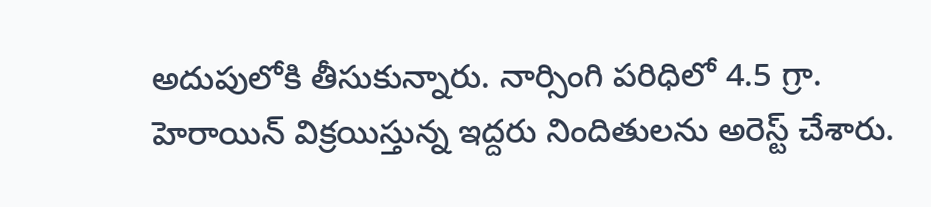అదుపులోకి తీసుకున్నారు. నార్సింగి పరిధిలో 4.5 గ్రా. హెరాయిన్ విక్రయిస్తున్న ఇద్దరు నిందితులను అరెస్ట్ చేశారు.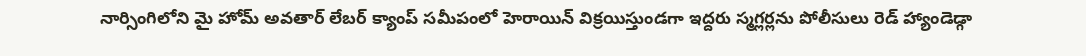నార్సింగిలోని మై హోమ్ అవతార్ లేబర్ క్యాంప్ సమీపంలో హెరాయిన్ విక్రయిస్తుండగా ఇద్దరు స్మగ్లర్లను పోలీసులు రెడ్ హ్యాండెడ్గా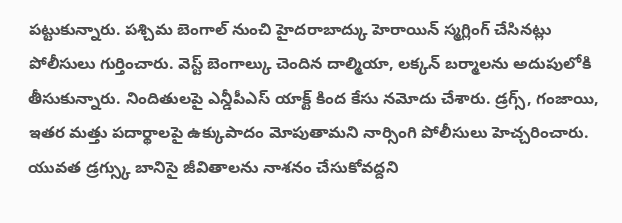పట్టుకున్నారు. పశ్చిమ బెంగాల్ నుంచి హైదరాబాద్కు హెరాయిన్ స్మగ్లింగ్ చేసినట్లు పోలీసులు గుర్తించారు. వెస్ట్ బెంగాల్కు చెందిన దాల్మియా, లక్కన్ బర్మాలను అదుపులోకి తీసుకున్నారు. నిందితులపై ఎన్డీపీఎస్ యాక్ట్ కింద కేసు నమోదు చేశారు. డ్రగ్స్, గంజాయి, ఇతర మత్తు పదార్థాలపై ఉక్కుపాదం మోపుతామని నార్సింగి పోలీసులు హెచ్చరించారు. యువత డ్రగ్స్కు బానిసై జీవితాలను నాశనం చేసుకోవద్దని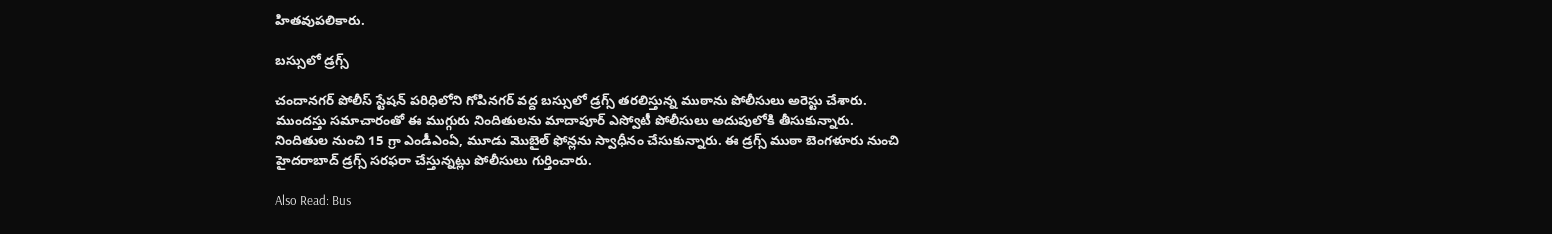హితవుపలికారు.

బస్సులో డ్రగ్స్

చందానగర్ పోలీస్ స్టేషన్ పరిధిలోని గోపినగర్ వద్ద బస్సులో డ్రగ్స్‌ తరలిస్తున్న ముఠాను పోలీసులు అరెస్టు చేశారు. ముందస్తు సమాచారంతో ఈ ముగ్గురు నిందితులను మాదాపూర్ ఎస్వోటీ పోలీసులు అదుపులోకి తీసుకున్నారు. నిందితుల నుంచి 15 గ్రా ఎండీఎంఏ, మూడు మొబైల్ ఫోన్లను స్వాధీనం చేసుకున్నారు. ఈ డ్రగ్స్ ముఠా బెంగళూరు నుంచి హైదరాబాద్ డ్రగ్స్ సరఫరా చేస్తున్నట్లు పోలీసులు గుర్తించారు.

Also Read: Bus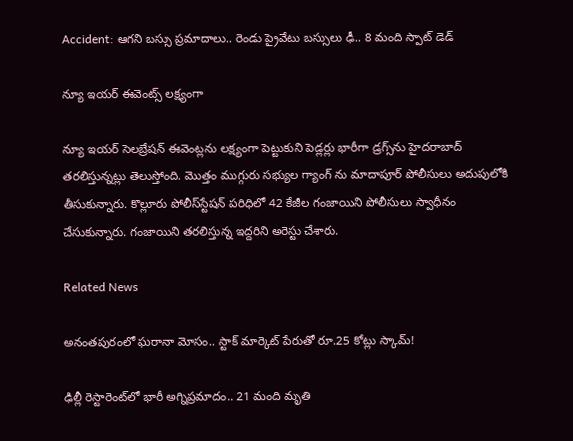Accident: ఆగని బస్సు ప్రమాదాలు.. రెండు ప్రైవేటు బస్సులు ఢీ.. 8 మంది స్పాట్ డెడ్

న్యూ ఇయర్ ఈవెంట్స్ లక్ష్యంగా

న్యూ ఇయర్ సెలబ్రేషన్ ఈవెంట్లను లక్ష్యంగా పెట్టుకుని పెడ్లర్లు భారీగా డ్రగ్స్‌ను హైదరాబాద్‌ తరలిస్తున్నట్లు తెలుస్తోంది. మొత్తం ముగ్గురు సభ్యుల గ్యాంగ్ ను మాదాపూర్ పోలీసులు అదుపులోకి తీసుకున్నారు. కొల్లూరు పోలీస్‌స్టేషన్ పరిధిలో 42 కేజీల గంజాయిని పోలీసులు స్వాధీనం చేసుకున్నారు. గంజాయిని తరలిస్తున్న ఇద్దరిని అరెస్టు చేశారు.

Related News

అనంతపురంలో ఘరానా మోసం.. స్టాక్ మార్కెట్ పేరుతో రూ.25 కోట్లు స్కామ్!

ఢిల్లీ రెస్టారెంట్‌లో భారీ అగ్నిప్రమాదం.. 21 మంది మృతి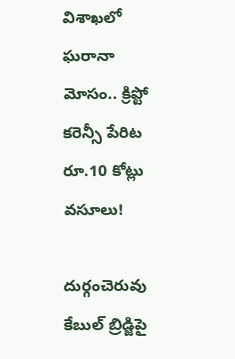విశాఖలో ఘరానా మోసం.. క్రిప్టో కరెన్సీ పేరిట రూ.10 కోట్లు వసూలు!

దుర్గంచెరువు కేబుల్ బ్రిడ్జిపై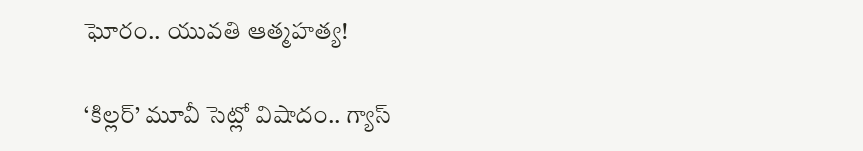ఘోరం.. యువతి ఆత్మహత్య!

‘కిల్లర్’ మూవీ సెట్లో విషాదం.. గ్యాస్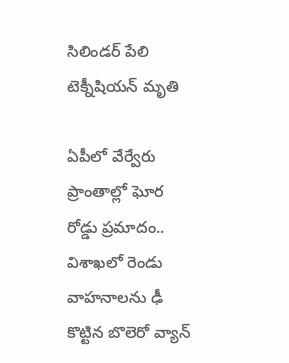సిలిండర్ పేలి టెక్నీషియన్ మృతి

ఏపీలో వేర్వేరు ప్రాంతాల్లో ఘోర రోడ్డు ప్రమాదం.. విశాఖలో రెండు వాహనాలను ఢీ కొట్టిన బొలెరో వ్యాన్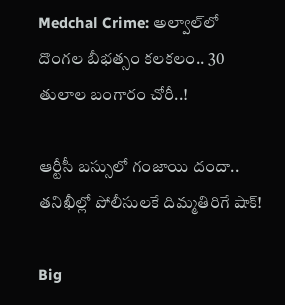Medchal Crime: అల్వాల్‌లో దొంగల బీభత్సం కలకలం.. 30 తులాల బంగారం చోరీ..!

ఆర్టీసీ బస్సులో గంజాయి దందా.. తనిఖీల్లో పోలీసులకే దిమ్మతిరిగే షాక్!

Big